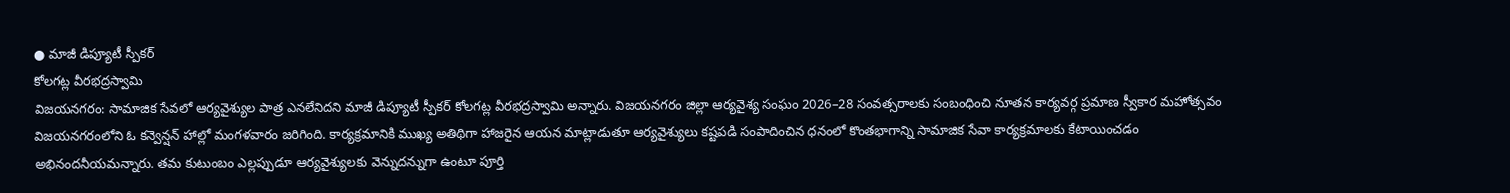● మాజీ డిప్యూటీ స్పీకర్
కోలగట్ల వీరభద్రస్వామి
విజయనగరం: సామాజిక సేవలో ఆర్యవైశ్యుల పాత్ర ఎనలేనిదని మాజీ డిప్యూటీ స్పీకర్ కోలగట్ల వీరభద్రస్వామి అన్నారు. విజయనగరం జిల్లా ఆర్యవైశ్య సంఘం 2026–28 సంవత్సరాలకు సంబంధించి నూతన కార్యవర్గ ప్రమాణ స్వీకార మహోత్సవం విజయనగరంలోని ఓ కన్వెన్షన్ హాల్లో మంగళవారం జరిగింది. కార్యక్రమానికి ముఖ్య అతిథిగా హాజరైన ఆయన మాట్లాడుతూ ఆర్యవైశ్యులు కష్టపడి సంపాదించిన ధనంలో కొంతభాగాన్ని సామాజిక సేవా కార్యక్రమాలకు కేటాయించడం అభినందనీయమన్నారు. తమ కుటుంబం ఎల్లప్పుడూ ఆర్యవైశ్యులకు వెన్నుదన్నుగా ఉంటూ పూర్తి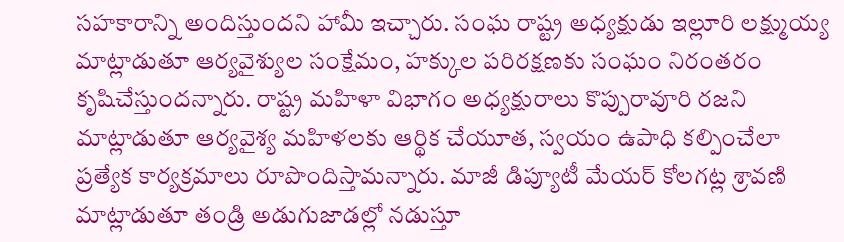సహకారాన్ని అందిస్తుందని హామీ ఇచ్చారు. సంఘ రాష్ట్ర అధ్యక్షుడు ఇల్లూరి లక్ష్ముయ్య మాట్లాడుతూ ఆర్యవైశ్యుల సంక్షేమం, హక్కుల పరిరక్షణకు సంఘం నిరంతరం కృషిచేస్తుందన్నారు. రాష్ట్ర మహిళా విభాగం అధ్యక్షురాలు కొప్పురావూరి రజని మాట్లాడుతూ ఆర్యవైశ్య మహిళలకు ఆర్థిక చేయూత, స్వయం ఉపాధి కల్పించేలా ప్రత్యేక కార్యక్రమాలు రూపొందిస్తామన్నారు. మాజీ డిప్యూటీ మేయర్ కోలగట్ల శ్రావణి మాట్లాడుతూ తండ్రి అడుగుజాడల్లో నడుస్తూ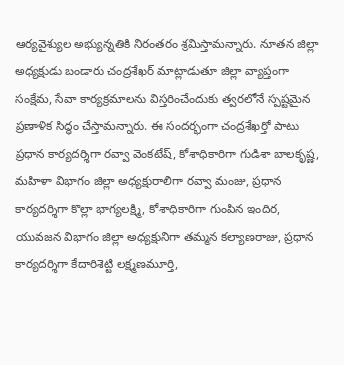ఆర్యవైశ్యుల అభ్యున్నతికి నిరంతరం శ్రమిస్తామన్నారు. నూతన జిల్లా అధ్యక్షుడు బండారు చంద్రశేఖర్ మాట్లాడుతూ జిల్లా వ్యాప్తంగా సంక్షేమ, సేవా కార్యక్రమాలను విస్తరించేందుకు త్వరలోనే స్పష్టమైన ప్రణాళిక సిద్ధం చేస్తామన్నారు. ఈ సందర్భంగా చంద్రశేఖర్తో పాటు ప్రధాన కార్యదర్శిగా రవ్వా వెంకటేష్, కోశాధికారిగా గుడిశా బాలకృష్ణ, మహిళా విభాగం జిల్లా అధ్యక్షురాలిగా రవ్వా మంజు, ప్రధాన కార్యదర్శిగా కొల్లా భాగ్యలక్ష్మి, కోశాధికారిగా గుంపిన ఇందిర, యువజన విభాగం జిల్లా అధ్యక్షునిగా తమ్మన కల్యాణరాజు, ప్రధాన కార్యదర్శిగా కేదారిశెట్టి లక్ష్మణమూర్తి,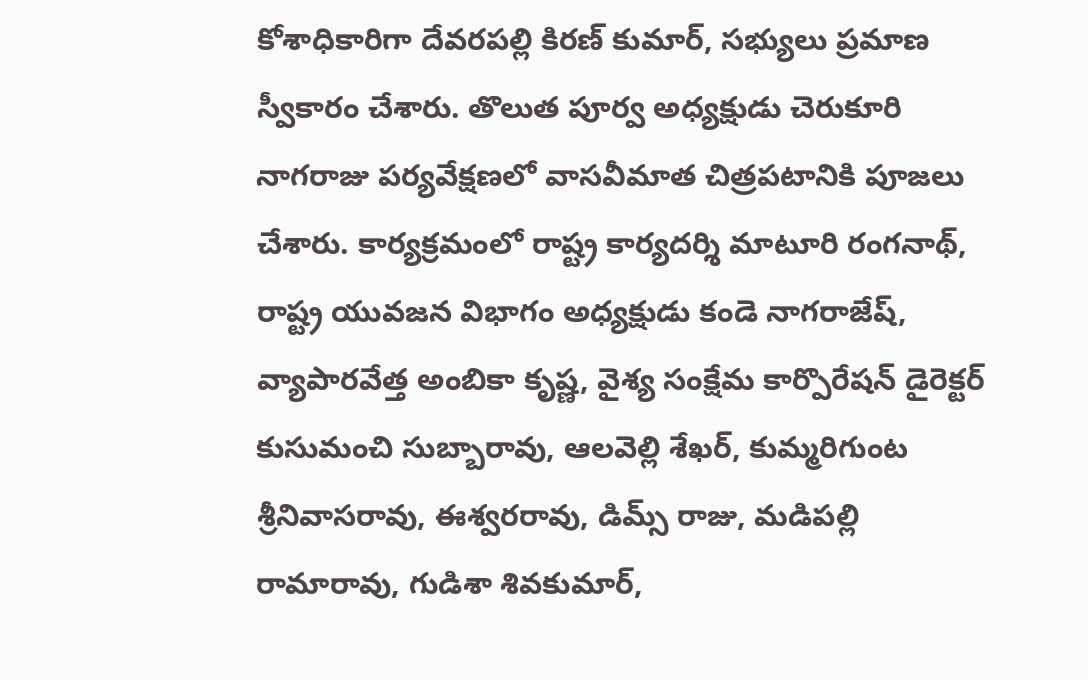కోశాధికారిగా దేవరపల్లి కిరణ్ కుమార్, సభ్యులు ప్రమాణ స్వీకారం చేశారు. తొలుత పూర్వ అధ్యక్షుడు చెరుకూరి నాగరాజు పర్యవేక్షణలో వాసవీమాత చిత్రపటానికి పూజలు చేశారు. కార్యక్రమంలో రాష్ట్ర కార్యదర్శి మాటూరి రంగనాథ్, రాష్ట్ర యువజన విభాగం అధ్యక్షుడు కండె నాగరాజేష్, వ్యాపారవేత్త అంబికా కృష్ణ, వైశ్య సంక్షేమ కార్పొరేషన్ డైరెక్టర్ కుసుమంచి సుబ్బారావు, ఆలవెల్లి శేఖర్, కుమ్మరిగుంట శ్రీనివాసరావు, ఈశ్వరరావు, డిమ్స్ రాజు, మడిపల్లి రామారావు, గుడిశా శివకుమార్,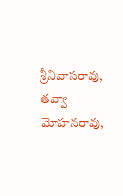శ్రీనివాసరావు, తవ్వా మోహనరావు,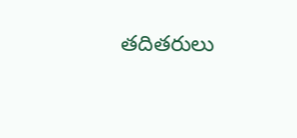తదితరులు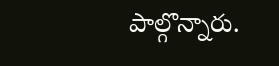పాల్గొన్నారు.